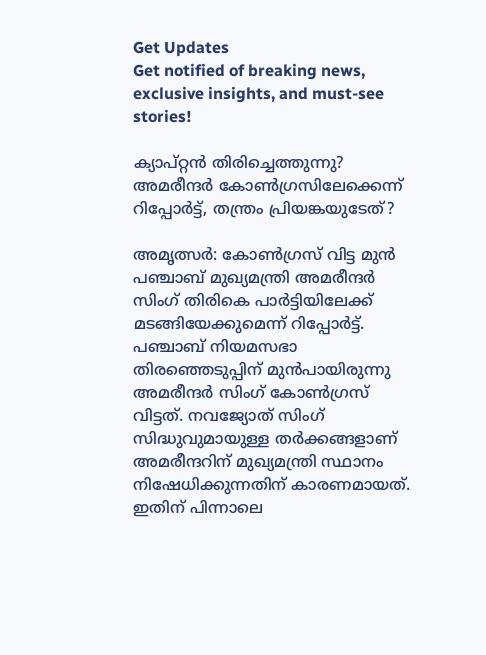Get Updates
Get notified of breaking news, exclusive insights, and must-see stories!

ക്യാപ്റ്റന്‍ തിരിച്ചെത്തുന്നു? അമരീന്ദര്‍ കോണ്‍ഗ്രസിലേക്കെന്ന് റിപ്പോര്‍ട്ട്, തന്ത്രം പ്രിയങ്കയുടേത്?

അമൃത്സര്‍: കോണ്‍ഗ്രസ് വിട്ട മുന്‍ പഞ്ചാബ് മുഖ്യമന്ത്രി അമരീന്ദര്‍ സിംഗ് തിരികെ പാര്‍ട്ടിയിലേക്ക് മടങ്ങിയേക്കുമെന്ന് റിപ്പോര്‍ട്ട്. പഞ്ചാബ് നിയമസഭാ തിരഞ്ഞെടുപ്പിന് മുന്‍പായിരുന്നു അമരീന്ദര്‍ സിംഗ് കോണ്‍ഗ്രസ് വിട്ടത്. നവജ്യോത് സിംഗ് സിദ്ധുവുമായുള്ള തര്‍ക്കങ്ങളാണ് അമരീന്ദറിന് മുഖ്യമന്ത്രി സ്ഥാനം നിഷേധിക്കുന്നതിന് കാരണമായത്. ഇതിന് പിന്നാലെ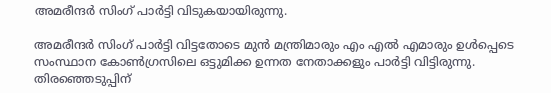അമരീന്ദര്‍ സിംഗ് പാര്‍ട്ടി വിടുകയായിരുന്നു.

അമരീന്ദര്‍ സിംഗ് പാര്‍ട്ടി വിട്ടതോടെ മുന്‍ മന്ത്രിമാരും എം എല്‍ എമാരും ഉള്‍പ്പെടെ സംസ്ഥാന കോണ്‍ഗ്രസിലെ ഒട്ടുമിക്ക ഉന്നത നേതാക്കളും പാര്‍ട്ടി വിട്ടിരുന്നു. തിരഞ്ഞെടുപ്പിന്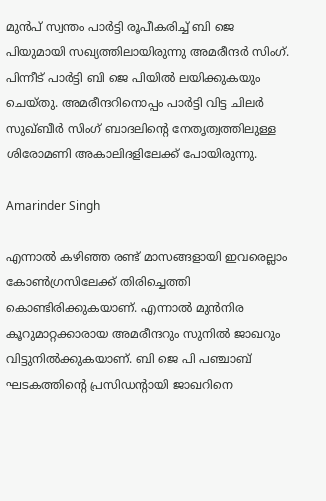മുന്‍പ് സ്വന്തം പാര്‍ട്ടി രൂപീകരിച്ച് ബി ജെ പിയുമായി സഖ്യത്തിലായിരുന്നു അമരീന്ദര്‍ സിംഗ്. പിന്നീട് പാര്‍ട്ടി ബി ജെ പിയില്‍ ലയിക്കുകയും ചെയ്തു. അമരീന്ദറിനൊപ്പം പാര്‍ട്ടി വിട്ട ചിലര്‍ സുഖ്ബീര്‍ സിംഗ് ബാദലിന്റെ നേതൃത്വത്തിലുള്ള ശിരോമണി അകാലിദളിലേക്ക് പോയിരുന്നു.

Amarinder Singh

എന്നാല്‍ കഴിഞ്ഞ രണ്ട് മാസങ്ങളായി ഇവരെല്ലാം കോണ്‍ഗ്രസിലേക്ക് തിരിച്ചെത്തി കൊണ്ടിരിക്കുകയാണ്. എന്നാല്‍ മുന്‍നിര കൂറുമാറ്റക്കാരായ അമരീന്ദറും സുനില്‍ ജാഖറും വിട്ടുനില്‍ക്കുകയാണ്. ബി ജെ പി പഞ്ചാബ് ഘടകത്തിന്റെ പ്രസിഡന്റായി ജാഖറിനെ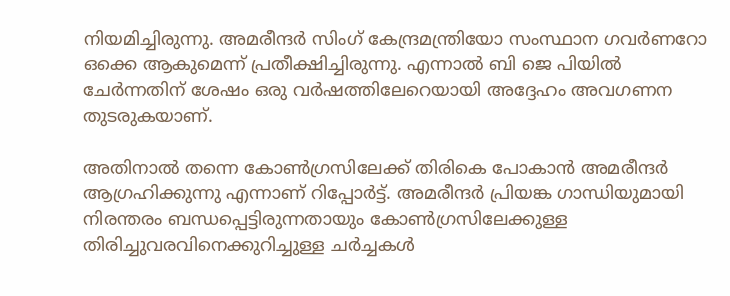നിയമിച്ചിരുന്നു. അമരീന്ദര്‍ സിംഗ് കേന്ദ്രമന്ത്രിയോ സംസ്ഥാന ഗവര്‍ണറോ ഒക്കെ ആകുമെന്ന് പ്രതീക്ഷിച്ചിരുന്നു. എന്നാല്‍ ബി ജെ പിയില്‍ ചേര്‍ന്നതിന് ശേഷം ഒരു വര്‍ഷത്തിലേറെയായി അദ്ദേഹം അവഗണന തുടരുകയാണ്.

അതിനാല്‍ തന്നെ കോണ്‍ഗ്രസിലേക്ക് തിരികെ പോകാന്‍ അമരീന്ദര്‍ ആഗ്രഹിക്കുന്നു എന്നാണ് റിപ്പോര്‍ട്ട്. അമരീന്ദര്‍ പ്രിയങ്ക ഗാന്ധിയുമായി നിരന്തരം ബന്ധപ്പെട്ടിരുന്നതായും കോണ്‍ഗ്രസിലേക്കുള്ള തിരിച്ചുവരവിനെക്കുറിച്ചുള്ള ചര്‍ച്ചകള്‍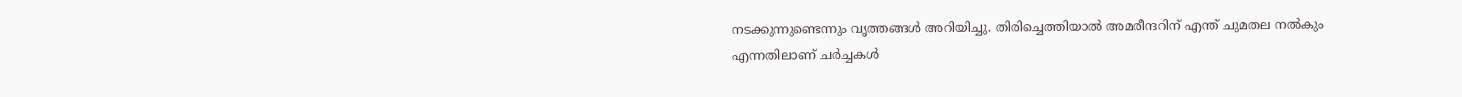നടക്കുന്നുണ്ടെന്നും വൃത്തങ്ങള്‍ അറിയിച്ചു. തിരിച്ചെത്തിയാല്‍ അമരീന്ദറിന് എന്ത് ചുമതല നല്‍കും എന്നതിലാണ് ചര്‍ച്ചകള്‍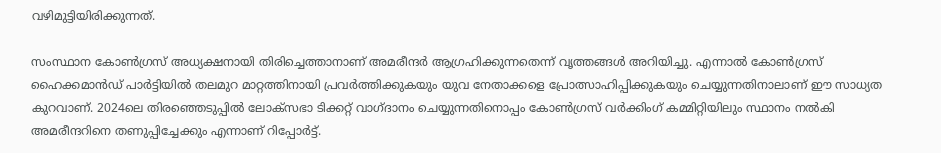വഴിമുട്ടിയിരിക്കുന്നത്.

സംസ്ഥാന കോണ്‍ഗ്രസ് അധ്യക്ഷനായി തിരിച്ചെത്താനാണ് അമരീന്ദര്‍ ആഗ്രഹിക്കുന്നതെന്ന് വൃത്തങ്ങള്‍ അറിയിച്ചു. എന്നാല്‍ കോണ്‍ഗ്രസ് ഹൈക്കമാന്‍ഡ് പാര്‍ട്ടിയില്‍ തലമുറ മാറ്റത്തിനായി പ്രവര്‍ത്തിക്കുകയും യുവ നേതാക്കളെ പ്രോത്സാഹിപ്പിക്കുകയും ചെയ്യുന്നതിനാലാണ് ഈ സാധ്യത കുറവാണ്. 2024ലെ തിരഞ്ഞെടുപ്പില്‍ ലോക്സഭാ ടിക്കറ്റ് വാഗ്ദാനം ചെയ്യുന്നതിനൊപ്പം കോണ്‍ഗ്രസ് വര്‍ക്കിംഗ് കമ്മിറ്റിയിലും സ്ഥാനം നല്‍കി അമരീന്ദറിനെ തണുപ്പിച്ചേക്കും എന്നാണ് റിപ്പോര്‍ട്ട്.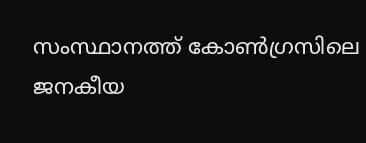സംസ്ഥാനത്ത് കോണ്‍ഗ്രസിലെ ജനകീയ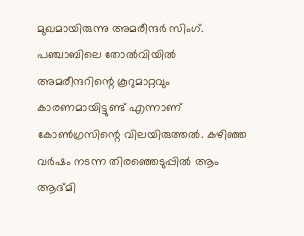മുഖമായിരുന്നു അമരീന്ദര്‍ സിംഗ്. പഞ്ചാബിലെ തോല്‍വിയില്‍ അമരീന്ദറിന്റെ കൂറുമാറ്റവും കാരണമായിട്ടുണ്ട് എന്നാണ് കോണ്‍ഗ്രസിന്റെ വിലയിരുത്തല്‍. കഴിഞ്ഞ വര്‍ഷം നടന്ന തിരഞ്ഞെടുപ്പില്‍ ആം ആദ്മി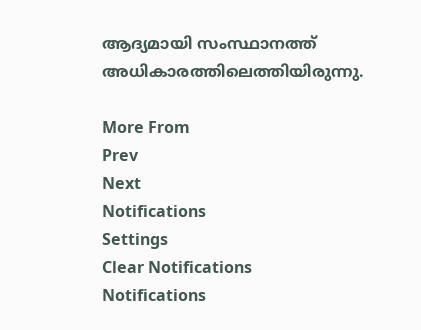ആദ്യമായി സംസ്ഥാനത്ത് അധികാരത്തിലെത്തിയിരുന്നു.

More From
Prev
Next
Notifications
Settings
Clear Notifications
Notifications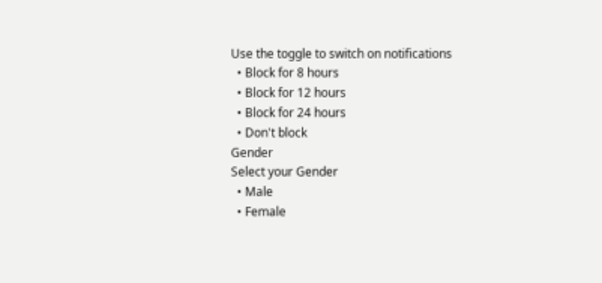Use the toggle to switch on notifications
  • Block for 8 hours
  • Block for 12 hours
  • Block for 24 hours
  • Don't block
Gender
Select your Gender
  • Male
  • Female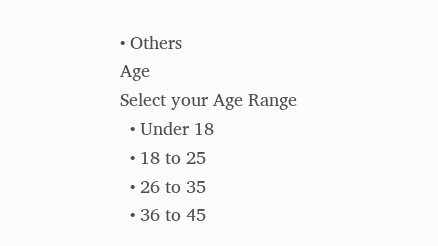• Others
Age
Select your Age Range
  • Under 18
  • 18 to 25
  • 26 to 35
  • 36 to 45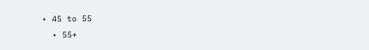• 45 to 55
  • 55+